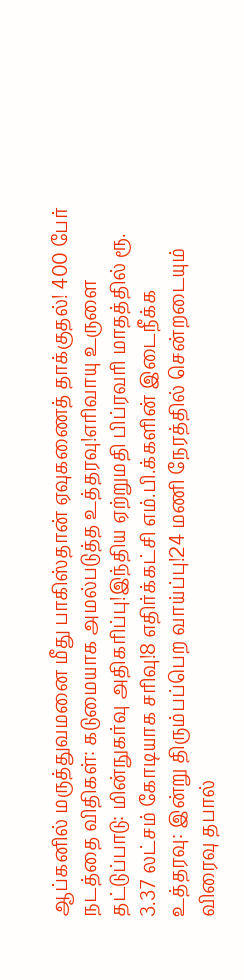ஆப்கனில் மருத்துவமனை மீது பாகிஸ்தான் ஏவுகணைத் தாக்குதல்! 400 பேர் நடத்தை விதிகள்: கடுமையாக அமல்படுத்த உத்தரவு!எரிவாயு உருளை தட்டுப்பாடு: மின்நுகர்வு அதிகரிப்பு!இந்திய ஏற்றுமதி பிப்ரவரி மாதத்தில் ரூ. 3.37 லட்சம் கோடியாக சரிவு!8 எதிர்க்கட்சி எம்.பி.க்களின் இடைநீக்க உத்தரவு: இன்று திரும்பப்பெற வாய்ப்பு!24 மணி நேரத்தில் சென்றடையும் விரைவு தபால்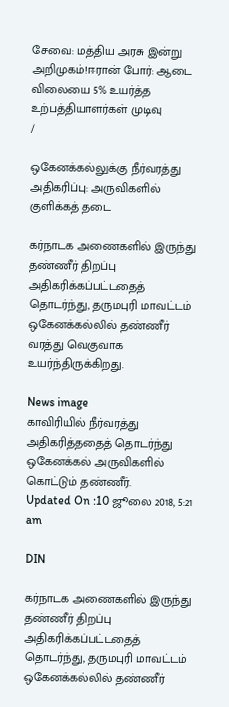சேவை: மத்திய அரசு இன்று அறிமுகம்!ஈரான் போர்: ஆடை விலையை 5% உயர்த்த உற்பத்தியாளர்கள் முடிவு
/

ஒகேனக்கல்லுக்கு நீர்வரத்து அதிகரிப்பு: அருவிகளில் குளிக்கத் தடை

கர்நாடக அணைகளில் இருந்து தண்ணீர் திறப்பு அதிகரிக்கப்பட்டதைத் தொடர்ந்து, தருமபுரி மாவட்டம் ஒகேனக்கல்லில் தண்ணீர் வரத்து வெகுவாக உயர்ந்திருக்கிறது.

News image
காவிரியில் நீர்வரத்து அதிகரித்ததைத் தொடர்ந்து ஒகேனக்கல் அருவிகளில் கொட்டும் தண்ணீர்.
Updated On :10 ஜூலை 2018, 5:21 am

DIN

கர்நாடக அணைகளில் இருந்து தண்ணீர் திறப்பு அதிகரிக்கப்பட்டதைத் தொடர்ந்து, தருமபுரி மாவட்டம் ஒகேனக்கல்லில் தண்ணீர்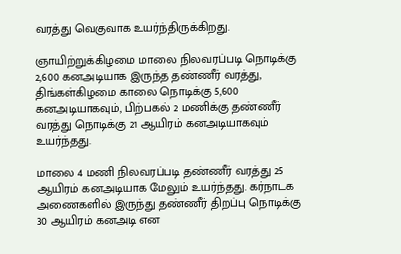வரத்து வெகுவாக உயர்ந்திருக்கிறது.

ஞாயிற்றுக்கிழமை மாலை நிலவரப்படி நொடிக்கு 2,600 கனஅடியாக இருந்த தண்ணீர் வரத்து, திங்கள்கிழமை காலை நொடிக்கு 5,600 கனஅடியாகவும், பிற்பகல் 2 மணிக்கு தண்ணீர் வரத்து நொடிக்கு 21 ஆயிரம் கனஅடியாகவும் உயர்ந்தது.

மாலை 4 மணி நிலவரப்படி தண்ணீர் வரத்து 25 ஆயிரம் கனஅடியாக மேலும் உயர்ந்தது. கர்நாடக அணைகளில் இருந்து தண்ணீர் திறப்பு நொடிக்கு 30 ஆயிரம் கனஅடி என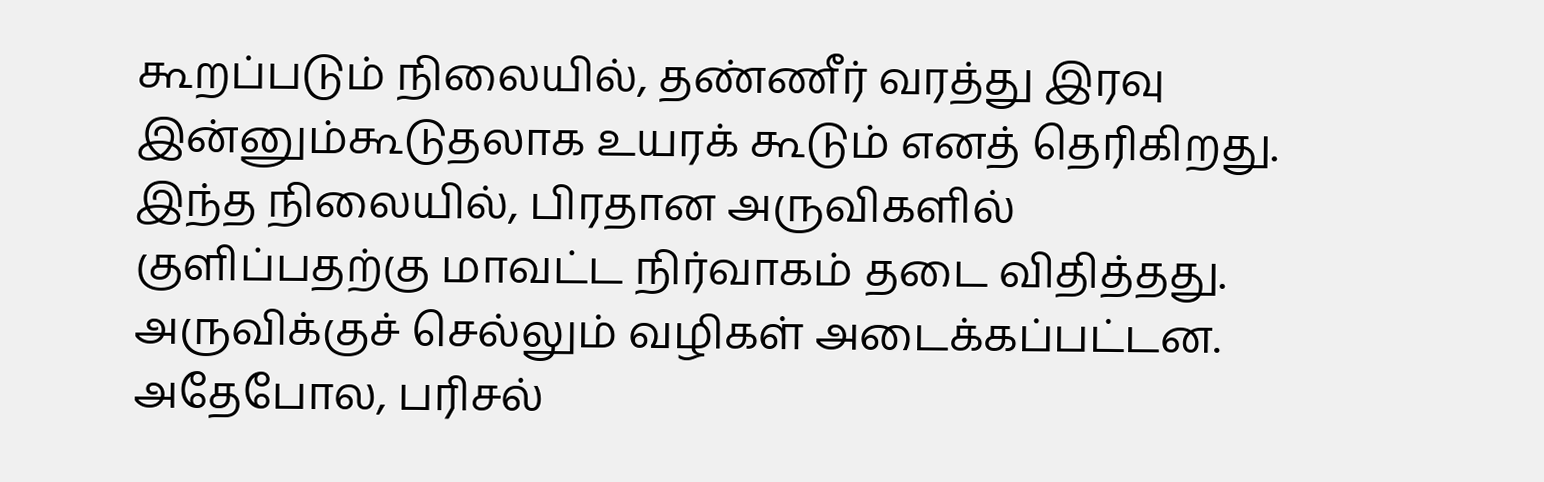கூறப்படும் நிலையில், தண்ணீர் வரத்து இரவு இன்னும்கூடுதலாக உயரக் கூடும் எனத் தெரிகிறது. இந்த நிலையில், பிரதான அருவிகளில் குளிப்பதற்கு மாவட்ட நிர்வாகம் தடை விதித்தது. அருவிக்குச் செல்லும் வழிகள் அடைக்கப்பட்டன. அதேபோல, பரிசல்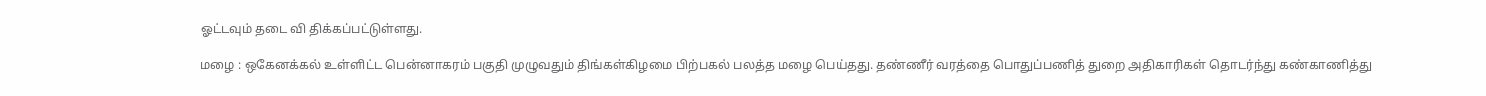ஓட்டவும் தடை வி திக்கப்பட்டுள்ளது.

மழை : ஒகேனக்கல் உள்ளிட்ட பென்னாகரம் பகுதி முழுவதும் திங்கள்கிழமை பிற்பகல் பலத்த மழை பெய்தது. தண்ணீர் வரத்தை பொதுப்பணித் துறை அதிகாரிகள் தொடர்ந்து கண்காணித்து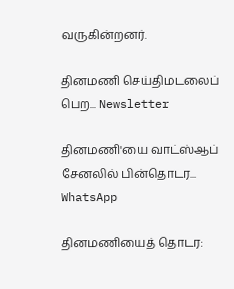வருகின்றனர்.

தினமணி செய்திமடலைப் பெற... Newsletter

தினமணி'யை வாட்ஸ்ஆப் சேனலில் பின்தொடர... WhatsApp

தினமணியைத் தொடர: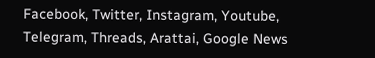Facebook, Twitter, Instagram, Youtube, Telegram, Threads, Arattai, Google News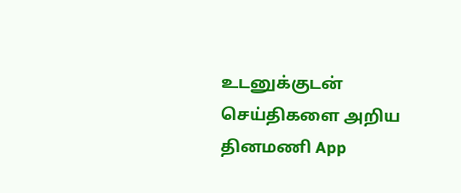உடனுக்குடன் செய்திகளை அறிய தினமணி App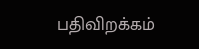பதிவிறக்கம்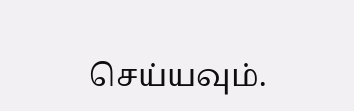செய்யவும்.